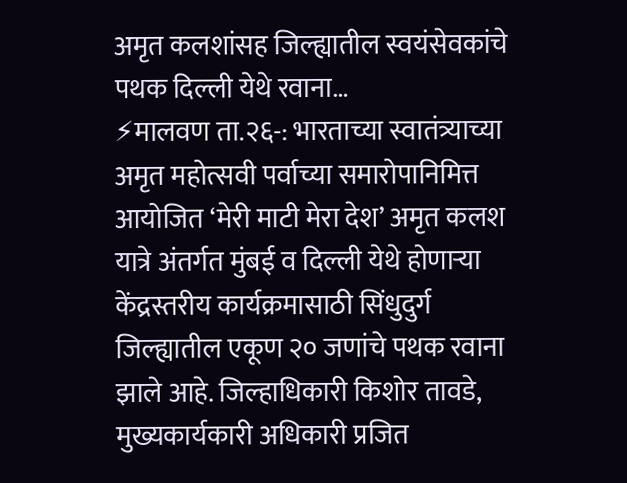अमृत कलशांसह जिल्ह्यातील स्वयंसेवकांचे पथक दिल्ली येथे रवाना…
⚡मालवण ता.२६-: भारताच्या स्वातंत्र्याच्या अमृत महोत्सवी पर्वाच्या समारोपानिमित्त आयोजित ‘मेरी माटी मेरा देश’ अमृत कलश यात्रे अंतर्गत मुंबई व दिल्ली येथे होणाऱ्या केंद्रस्तरीय कार्यक्रमासाठी सिंधुदुर्ग जिल्ह्यातील एकूण २० जणांचे पथक रवाना झाले आहे. जिल्हाधिकारी किशोर तावडे, मुख्यकार्यकारी अधिकारी प्रजित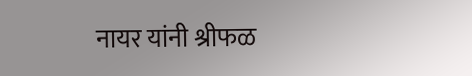नायर यांनी श्रीफळ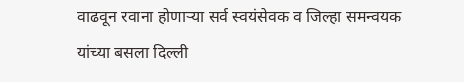वाढवून रवाना होणाऱ्या सर्व स्वयंसेवक व जिल्हा समन्वयक यांच्या बसला दिल्ली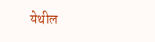येथील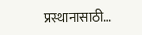प्रस्थानासाठी…